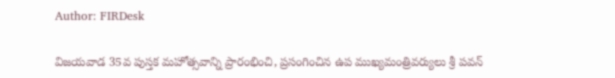Author: FIRDesk

విజయవాడ 35వ పుస్తక మహోత్సవాన్ని ప్రారంభించి, ప్రసంగించిన ఉప ముఖ్యమంత్రివర్యులు శ్రీ పవన్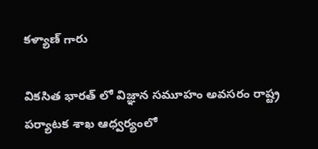కళ్యాణ్ గారు

వికసిత భారత్ లో విజ్ఞాన సమూహం అవసరం రాష్ట్ర పర్యాటక శాఖ ఆధ్వర్యంలో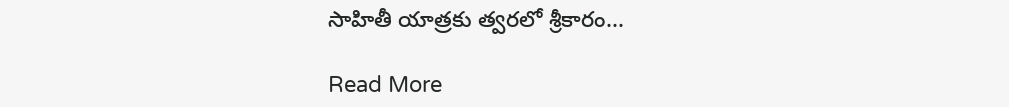సాహితీ యాత్రకు త్వరలో శ్రీకారం...

Read More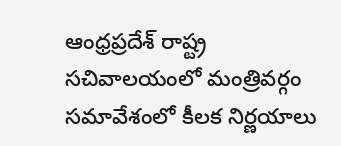ఆంధ్రప్రదేశ్ రాష్ట్ర సచివాలయంలో మంత్రివర్గం సమావేశంలో కీలక నిర్ణయాలు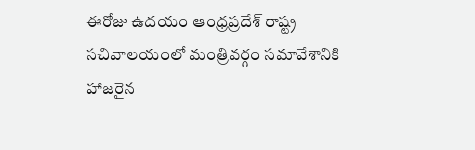ఈరోజు ఉదయం ఆంధ్రప్రదేశ్ రాష్ట్ర సచివాలయంలో మంత్రివర్గం సమావేశానికి హాజరైన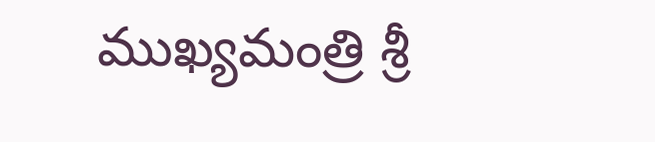ముఖ్యమంత్రి శ్రీ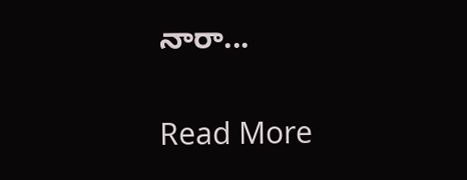నారా...

Read More